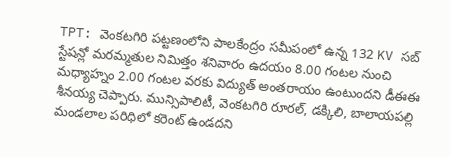TPT: వెంకటగిరి పట్టణంలోని పాలకేంద్రం సమీపంలో ఉన్న 132 KV సబ్ స్టేషన్లో మరమ్మతుల నిమిత్తం శనివారం ఉదయం 8.00 గంటల నుంచి మధ్యాహ్నం 2.00 గంటల వరకు విద్యుత్ అంతరాయం ఉంటుందని డీఈఈ శీనయ్య చెప్పారు. మున్సిపాలిటీ, వెంకటగిరి రూరల్, డక్కిలి, బాలాయపల్లి మండలాల పరిధిలో కరెంట్ ఉండదని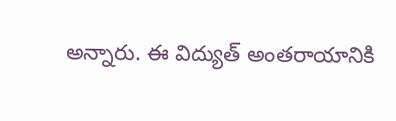అన్నారు. ఈ విద్యుత్ అంతరాయానికి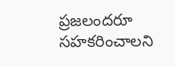ప్రజలందరూ సహకరించాలని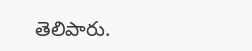తెలిపారు.